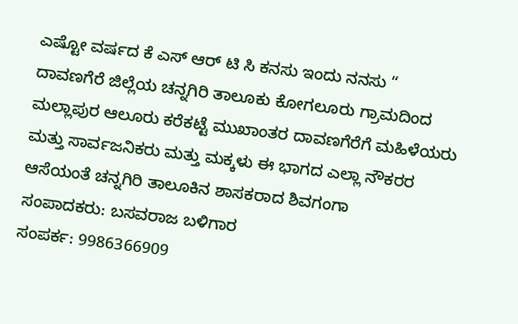ಎಷ್ಟೋ ವರ್ಷದ ಕೆ ಎಸ್ ಆರ್ ಟಿ ಸಿ ಕನಸು ಇಂದು ನನಸು “
ದಾವಣಗೆರೆ ಜಿಲ್ಲೆಯ ಚನ್ನಗಿರಿ ತಾಲೂಕು ಕೋಗಲೂರು ಗ್ರಾಮದಿಂದ ಮಲ್ಲಾಪುರ ಆಲೂರು ಕರೆಕಟ್ಟೆ ಮುಖಾಂತರ ದಾವಣಗೆರೆಗೆ ಮಹಿಳೆಯರು ಮತ್ತು ಸಾರ್ವಜನಿಕರು ಮತ್ತು ಮಕ್ಕಳು ಈ ಭಾಗದ ಎಲ್ಲಾ ನೌಕರರ ಆಸೆಯಂತೆ ಚನ್ನಗಿರಿ ತಾಲೂಕಿನ ಶಾಸಕರಾದ ಶಿವಗಂಗಾ
ಸಂಪಾದಕರು: ಬಸವರಾಜ ಬಳಿಗಾರ
ಸಂಪರ್ಕ: 9986366909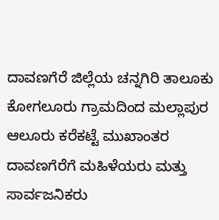ದಾವಣಗೆರೆ ಜಿಲ್ಲೆಯ ಚನ್ನಗಿರಿ ತಾಲೂಕು ಕೋಗಲೂರು ಗ್ರಾಮದಿಂದ ಮಲ್ಲಾಪುರ ಆಲೂರು ಕರೆಕಟ್ಟೆ ಮುಖಾಂತರ ದಾವಣಗೆರೆಗೆ ಮಹಿಳೆಯರು ಮತ್ತು ಸಾರ್ವಜನಿಕರು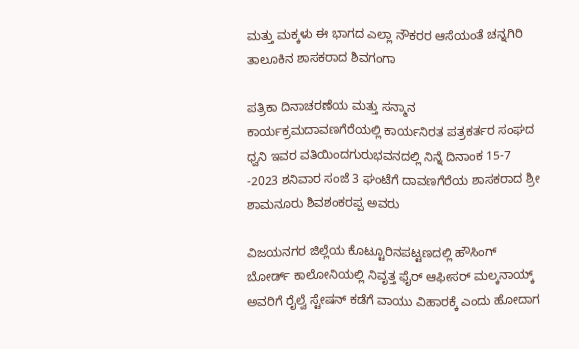ಮತ್ತು ಮಕ್ಕಳು ಈ ಭಾಗದ ಎಲ್ಲಾ ನೌಕರರ ಆಸೆಯಂತೆ ಚನ್ನಗಿರಿ ತಾಲೂಕಿನ ಶಾಸಕರಾದ ಶಿವಗಂಗಾ

ಪತ್ರಿಕಾ ದಿನಾಚರಣೆಯ ಮತ್ತು ಸನ್ಮಾನ ಕಾರ್ಯಕ್ರಮದಾವಣಗೆರೆಯಲ್ಲಿ ಕಾರ್ಯನಿರತ ಪತ್ರಕರ್ತರ ಸಂಘದ ಧ್ವನಿ ಇವರ ವತಿಯಿಂದಗುರುಭವನದಲ್ಲಿ ನಿನ್ನೆ ದಿನಾಂಕ 15-7 -2023 ಶನಿವಾರ ಸಂಜೆ 3 ಘಂಟೆಗೆ ದಾವಣಗೆರೆಯ ಶಾಸಕರಾದ ಶ್ರೀ ಶಾಮನೂರು ಶಿವಶಂಕರಪ್ಪ ಅವರು

ವಿಜಯನಗರ ಜಿಲ್ಲೆಯ ಕೊಟ್ಟೂರಿನಪಟ್ಟಣದಲ್ಲಿ ಹೌಸಿಂಗ್ ಬೋರ್ಡ್ ಕಾಲೋನಿಯಲ್ಲಿ ನಿವೃತ್ತ ಫೈರ್ ಆಫೀಸರ್ ಮಲ್ಕನಾಯ್ಕ್ ಅವರಿಗೆ ರೈಲ್ವೆ ಸ್ಟೇಷನ್ ಕಡೆಗೆ ವಾಯು ವಿಹಾರಕ್ಕೆ ಎಂದು ಹೋದಾಗ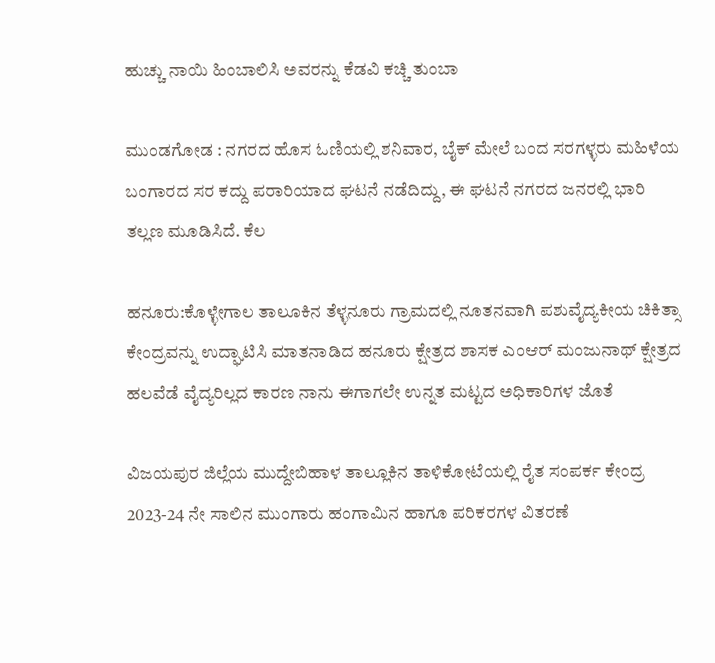ಹುಚ್ಚು ನಾಯಿ ಹಿಂಬಾಲಿಸಿ ಅವರನ್ನು ಕೆಡವಿ ಕಚ್ಚಿ ತುಂಬಾ

ಮುಂಡಗೋಡ : ನಗರದ ಹೊಸ ಓಣಿಯಲ್ಲಿ ಶನಿವಾರ, ಬೈಕ್ ಮೇಲೆ ಬಂದ ಸರಗಳ್ಳರು ಮಹಿಳೆಯ ಬಂಗಾರದ ಸರ ಕದ್ದು ಪರಾರಿಯಾದ ಘಟನೆ ನಡೆದಿದ್ದು, ಈ ಘಟನೆ ನಗರದ ಜನರಲ್ಲಿ ಭಾರಿ ತಲ್ಲಣ ಮೂಡಿಸಿದೆ. ಕೆಲ

ಹನೂರು:ಕೊಳ್ಳೇಗಾಲ ತಾಲೂಕಿನ ತೆಳ್ಳನೂರು ಗ್ರಾಮದಲ್ಲಿ ನೂತನವಾಗಿ ಪಶುವೈದ್ಯಕೀಯ ಚಿಕಿತ್ಸಾ ಕೇಂದ್ರವನ್ನು ಉದ್ಘಾಟಿಸಿ ಮಾತನಾಡಿದ ಹನೂರು ಕ್ಷೇತ್ರದ ಶಾಸಕ ಎಂಆರ್ ಮಂಜುನಾಥ್ ಕ್ಷೇತ್ರದ ಹಲವೆಡೆ ವೈದ್ಯರಿಲ್ಲದ ಕಾರಣ ನಾನು ಈಗಾಗಲೇ ಉನ್ನತ ಮಟ್ಟದ ಅಧಿಕಾರಿಗಳ ಜೊತೆ

ವಿಜಯಪುರ ಜಿಲ್ಲೆಯ ಮುದ್ದೇಬಿಹಾಳ ತಾಲ್ಲೂಕಿನ ತಾಳಿಕೋಟೆಯಲ್ಲಿ ರೈತ ಸಂಪರ್ಕ ಕೇಂದ್ರ 2023-24 ನೇ ಸಾಲಿನ ಮುಂಗಾರು ಹಂಗಾಮಿನ ಹಾಗೂ ಪರಿಕರಗಳ ವಿತರಣೆ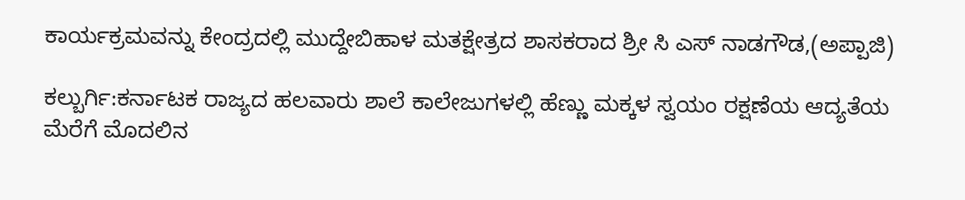ಕಾರ್ಯಕ್ರಮವನ್ನು ಕೇಂದ್ರದಲ್ಲಿ ಮುದ್ದೇಬಿಹಾಳ ಮತಕ್ಷೇತ್ರದ ಶಾಸಕರಾದ ಶ್ರೀ ಸಿ ಎಸ್ ನಾಡಗೌಡ,(ಅಪ್ಪಾಜಿ)

ಕಲ್ಬುರ್ಗಿ:ಕರ್ನಾಟಕ ರಾಜ್ಯದ ಹಲವಾರು ಶಾಲೆ ಕಾಲೇಜುಗಳಲ್ಲಿ ಹೆಣ್ಣು ಮಕ್ಕಳ ಸ್ವಯಂ ರಕ್ಷಣೆಯ ಆದ್ಯತೆಯ ಮೆರೆಗೆ ಮೊದಲಿನ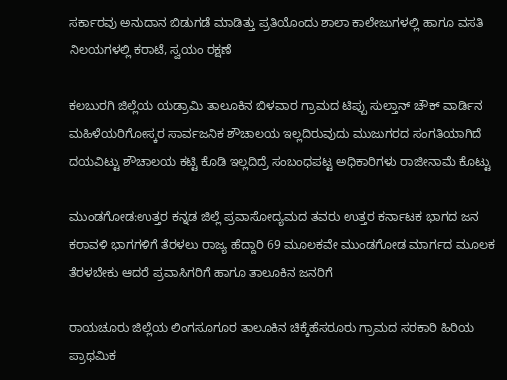ಸರ್ಕಾರವು ಅನುದಾನ ಬಿಡುಗಡೆ ಮಾಡಿತ್ತು ಪ್ರತಿಯೊಂದು ಶಾಲಾ ಕಾಲೇಜುಗಳಲ್ಲಿ ಹಾಗೂ ವಸತಿ ನಿಲಯಗಳಲ್ಲಿ ಕರಾಟೆ, ಸ್ವಯಂ ರಕ್ಷಣೆ

ಕಲಬುರಗಿ ಜಿಲ್ಲೆಯ ಯಡ್ರಾಮಿ ತಾಲೂಕಿನ ಬಿಳವಾರ ಗ್ರಾಮದ ಟಿಪ್ಪು ಸುಲ್ತಾನ್ ಚೌಕ್ ವಾರ್ಡಿನ ಮಹಿಳೆಯರಿಗೋಸ್ಕರ ಸಾರ್ವಜನಿಕ ಶೌಚಾಲಯ ಇಲ್ಲದಿರುವುದು ಮುಜುಗರದ ಸಂಗತಿಯಾಗಿದೆ ದಯವಿಟ್ಟು ಶೌಚಾಲಯ ಕಟ್ಟಿ ಕೊಡಿ ಇಲ್ಲದಿದ್ರೆ ಸಂಬಂಧಪಟ್ಟ ಅಧಿಕಾರಿಗಳು ರಾಜೀನಾಮೆ ಕೊಟ್ಟು

ಮುಂಡಗೋಡ:ಉತ್ತರ ಕನ್ನಡ ಜಿಲ್ಲೆ ಪ್ರವಾಸೋದ್ಯಮದ ತವರು ಉತ್ತರ ಕರ್ನಾಟಕ ಭಾಗದ ಜನ ಕರಾವಳಿ ಭಾಗಗಳಿಗೆ ತೆರಳಲು ರಾಜ್ಯ ಹೆದ್ದಾರಿ 69 ಮೂಲಕವೇ ಮುಂಡಗೋಡ ಮಾರ್ಗದ ಮೂಲಕ ತೆರಳಬೇಕು ಆದರೆ ಪ್ರವಾಸಿಗರಿಗೆ ಹಾಗೂ ತಾಲೂಕಿನ ಜನರಿಗೆ

ರಾಯಚೂರು ಜಿಲ್ಲೆಯ ಲಿಂಗಸೂಗೂರ ತಾಲೂಕಿನ ಚಿಕ್ಕೆಹೆಸರೂರು ಗ್ರಾಮದ ಸರಕಾರಿ ಹಿರಿಯ ಪ್ರಾಥಮಿಕ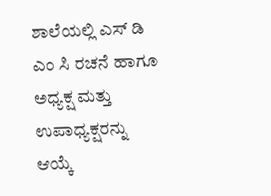ಶಾಲೆಯಲ್ಲಿ ಎಸ್ ಡಿ ಎಂ ಸಿ ರಚನೆ ಹಾಗೂ ಅಧ್ಯಕ್ಷ ಮತ್ತು ಉಪಾಧ್ಯಕ್ಷರನ್ನು ಆಯ್ಕೆ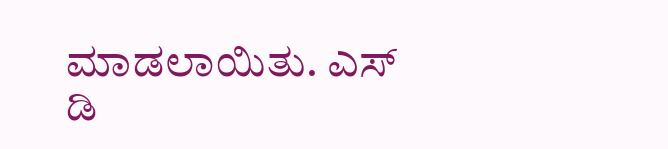ಮಾಡಲಾಯಿತು. ಎಸ್ ಡಿ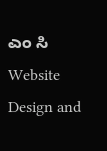ಎಂ ಸಿ
Website Design and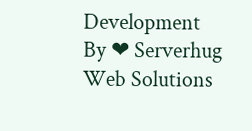Development By ❤ Serverhug Web Solutions